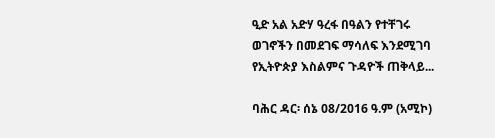ዒድ አል አድሃ ዓረፋ በዓልን የተቸገሩ ወገኖችን በመደገፍ ማሳለፍ እንደሚገባ የኢትዮጵያ እስልምና ጉዳዮች ጠቅላይ...

ባሕር ዳር፡ ሰኔ 08/2016 ዓ.ም (አሚኮ)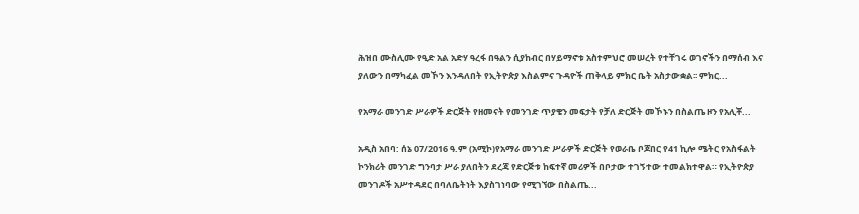ሕዝበ ሙስሊሙ የዒድ አል አድሃ ዓረፋ በዓልን ሲያከብር በሃይማኖቱ አስተምህሮ መሠረት የተቸገሩ ወገኖችን በማሰብ እና ያለውን በማካፈል መኾን እንዳለበት የኢትዮጵያ እስልምና ጉዳዮች ጠቅላይ ምክር ቤት አስታውቋል፡፡ ምክር...

የአማራ መንገድ ሥራዎች ድርጅት የዘመናት የመንገድ ጥያቄን መፍታት የቻለ ድርጅት መኾኑን በስልጤ ዞን የአሊቾ...

አዲስ አበባ: ሰኔ 07/2016 ዓ.ም (አሚኮ)የአማራ መንገድ ሥራዎች ድርጅት የወራቤ ቦጆበር የ41 ኪሎ ሜትር የአስፋልት ኮንክሪት መንገድ ግንባታ ሥራ ያለበትን ደረጃ የድርጅቱ ከፍተኛ መሪዎች በቦታው ተገኝተው ተመልክተዋል። የኢትዮጵያ መንገዶች አሥተዳደር በባለቤትነት እያስገነባው የሚገኘው በስልጤ...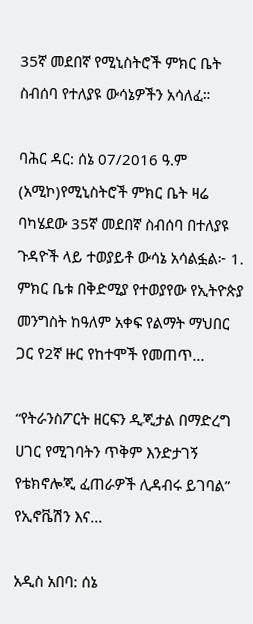35ኛ መደበኛ የሚኒስትሮች ምክር ቤት ስብሰባ የተለያዩ ውሳኔዎችን አሳለፈ።

ባሕር ዳር: ሰኔ 07/2016 ዓ.ም (አሚኮ)የሚኒስትሮች ምክር ቤት ዛሬ ባካሄደው 35ኛ መደበኛ ስብሰባ በተለያዩ ጉዳዮች ላይ ተወያይቶ ውሳኔ አሳልፏል፦ 1. ምክር ቤቱ በቅድሚያ የተወያየው የኢትዮጵያ መንግስት ከዓለም አቀፍ የልማት ማህበር ጋር የ2ኛ ዙር የከተሞች የመጠጥ...

“የትራንስፖርት ዘርፍን ዲጂታል በማድረግ ሀገር የሚገባትን ጥቅም እንድታገኝ የቴክኖሎጂ ፈጠራዎች ሊዳብሩ ይገባል” የኢኖቬሽን እና...

አዲስ አበባ: ሰኔ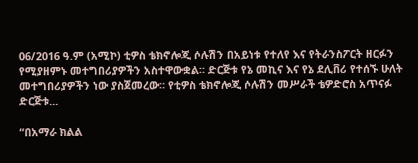06/2016 ዓ.ም (አሚኮ) ቲዎስ ቴክኖሎጂ ሶሉሽን በአይነቱ የተለየ እና የትራንስፖርት ዘርፉን የሚያዘምኑ መተግበሪያዎችን አስተዋውቋል። ድርጅቱ የኔ መኪና እና የኔ ደሊቨሪ የተሰኙ ሁለት መተግበሪያዎችን ነው ያስጀመረው። የቲዎስ ቴክኖሎጂ ሶሉሽን መሥራች ቴዎድሮስ አጥናፉ ድርጅቱ...

“በአማራ ክልል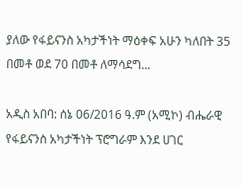ያለው የፋይናንስ አካታችነት ማዕቀፍ አሁን ካለበት 35 በመቶ ወደ 70 በመቶ ለማሳደግ...

አዲስ አበባ: ሰኔ 06/2016 ዓ.ም (አሚኮ) ብሔራዊ የፋይናንስ አካታችነት ፕሮግራም እንደ ሀገር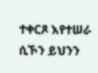ተቀርጾ እየተሠራ ሲኾን ይህንን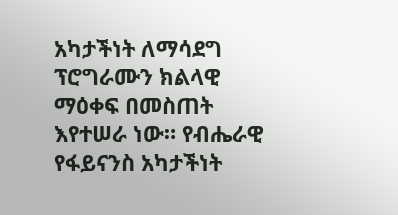አካታችነት ለማሳደግ ፕሮግራሙን ክልላዊ ማዕቀፍ በመስጠት እየተሠራ ነው። የብሔራዊ የፋይናንስ አካታችነት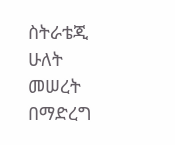ስትራቴጂ ሁለት መሠረት በማድረግ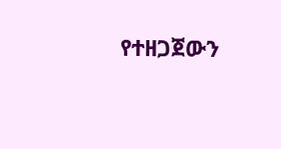የተዘጋጀውን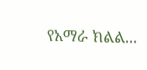የአማራ ክልል...